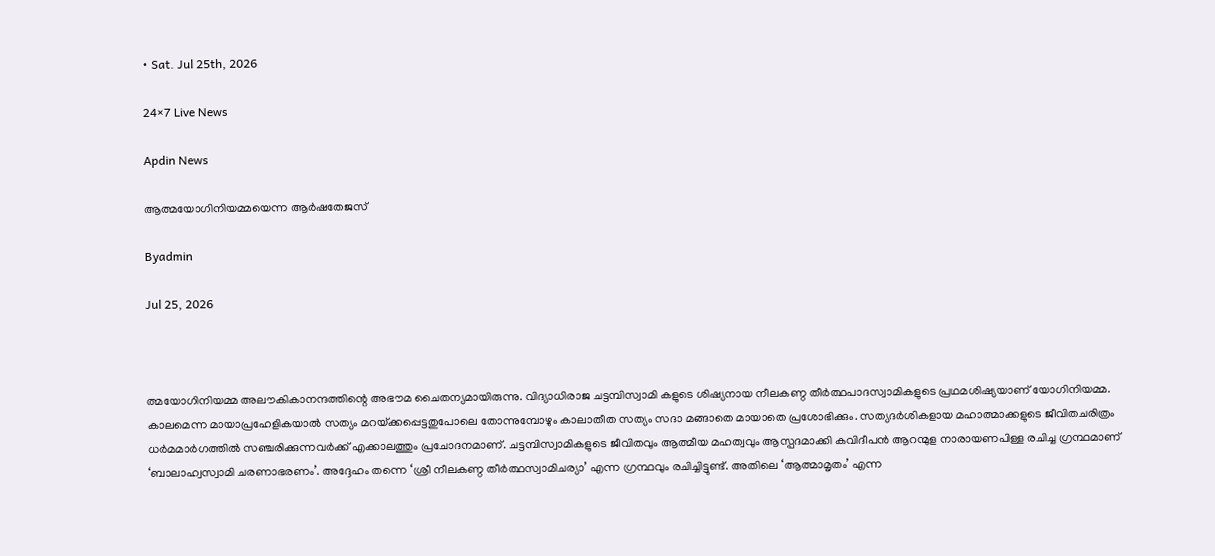• Sat. Jul 25th, 2026

24×7 Live News

Apdin News

ആത്മയോഗിനിയമ്മയെന്ന ആര്‍ഷതേജസ്

Byadmin

Jul 25, 2026



ത്മയോഗിനിയമ്മ അലൗകികാനന്ദത്തിന്റെ അഭൗമ ചൈതന്യമായിരുന്നു. വിദ്യാധിരാജ ചട്ടമ്പിസ്വാമി കളുടെ ശിഷ്യനായ നീലകണ്ഠ തീര്‍ത്ഥപാദസ്വാമികളുടെ പ്രഥമശിഷ്യയാണ് യോഗിനിയമ്മ. കാലമെന്ന മായാപ്രഹേളികയാല്‍ സത്യം മറയ്‌ക്കപ്പെട്ടതുപോലെ തോന്നുമ്പോഴും കാലാതീത സത്യം സദാ മങ്ങാതെ മായാതെ പ്രശോഭിക്കും. സത്യദര്‍ശികളായ മഹാത്മാക്കളുടെ ജീവിതചരിത്രം ധര്‍മമാര്‍ഗത്തില്‍ സഞ്ചരിക്കുന്നവര്‍ക്ക് എക്കാലത്തും പ്രചോദനമാണ്. ചട്ടമ്പിസ്വാമികളുടെ ജീവിതവും ആത്മീയ മഹത്വവും ആസ്പദമാക്കി കവിദീപന്‍ ആറന്മുള നാരായണപിള്ള രചിച്ച ഗ്രന്ഥമാണ് ‘ബാലാഹ്വസ്വാമി ചരണാഭരണം’. അദ്ദേഹം തന്നെ ‘ശ്രീ നീലകണ്ഠ തീര്‍ത്ഥസ്വാമിചര്യാ’ എന്ന ഗ്രന്ഥവും രചിച്ചിട്ടുണ്ട്. അതിലെ ‘ആത്മാമൃതം’ എന്ന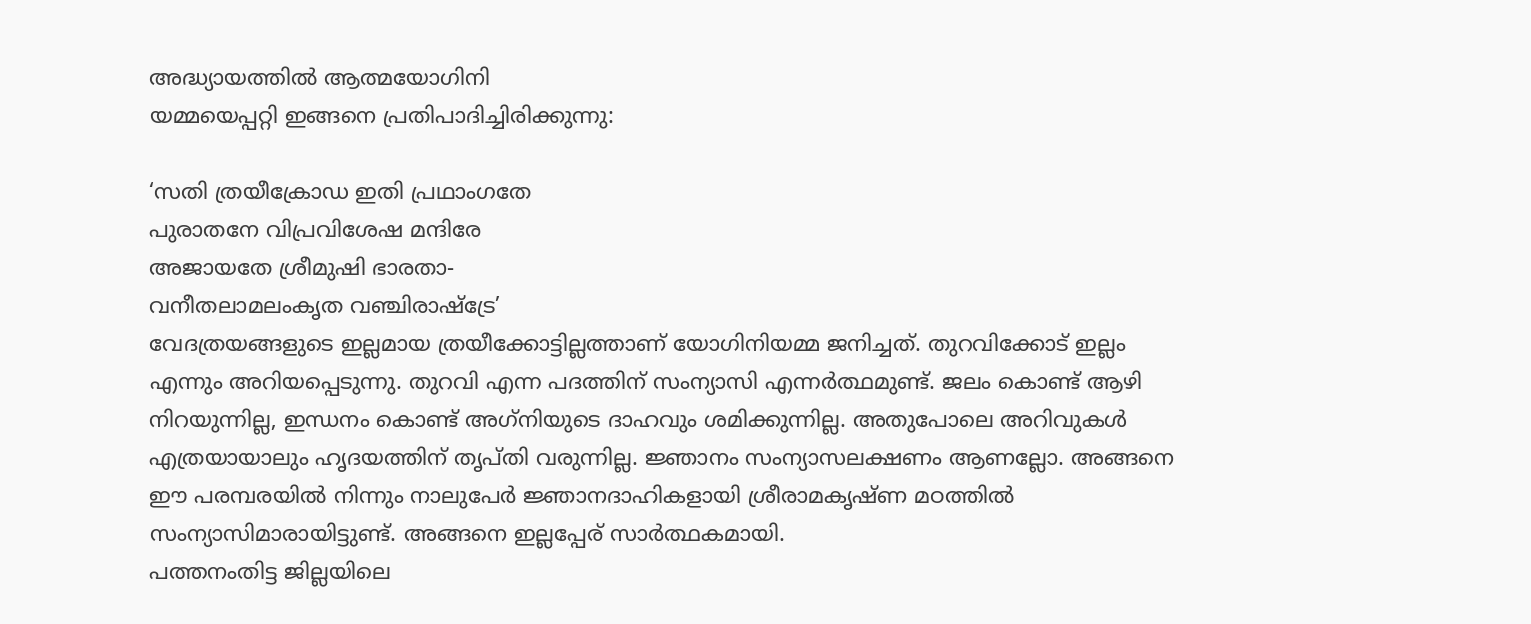അദ്ധ്യായത്തില്‍ ആത്മയോഗിനി
യമ്മയെപ്പറ്റി ഇങ്ങനെ പ്രതിപാദിച്ചിരിക്കുന്നു:

‘സതി ത്രയീക്രോഡ ഇതി പ്രഥാംഗതേ
പുരാതനേ വിപ്രവിശേഷ മന്ദിരേ
അജായതേ ശ്രീമുഷി ഭാരതാ-
വനീതലാമലംകൃത വഞ്ചിരാഷ്‌ട്രേ’
വേദത്രയങ്ങളുടെ ഇല്ലമായ ത്രയീക്കോട്ടില്ലത്താണ് യോഗിനിയമ്മ ജനിച്ചത്. തുറവിക്കോട് ഇല്ലം എന്നും അറിയപ്പെടുന്നു. തുറവി എന്ന പദത്തിന് സംന്യാസി എന്നര്‍ത്ഥമുണ്ട്. ജലം കൊണ്ട് ആഴി നിറയുന്നില്ല, ഇന്ധനം കൊണ്ട് അഗ്‌നിയുടെ ദാഹവും ശമിക്കുന്നില്ല. അതുപോലെ അറിവുകള്‍ എത്രയായാലും ഹൃദയത്തിന് തൃപ്തി വരുന്നില്ല. ജ്ഞാനം സംന്യാസലക്ഷണം ആണല്ലോ. അങ്ങനെ ഈ പരമ്പരയില്‍ നിന്നും നാലുപേര്‍ ജ്ഞാനദാഹികളായി ശ്രീരാമകൃഷ്ണ മഠത്തില്‍ സംന്യാസിമാരായിട്ടുണ്ട്. അങ്ങനെ ഇല്ലപ്പേര് സാര്‍ത്ഥകമായി.
പത്തനംതിട്ട ജില്ലയിലെ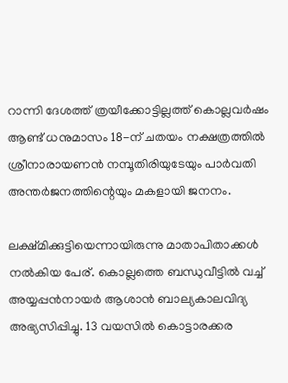റാന്നി ദേശത്ത് ത്രയീക്കോട്ടില്ലത്ത് കൊല്ലവര്‍ഷം ആണ്ട് ധനുമാസം 18-ന് ചതയം നക്ഷത്രത്തില്‍ ശ്രീനാരായണന്‍ നമ്പൂതിരിയുടേയും പാര്‍വതി അന്തര്‍ജനത്തിന്റെയും മകളായി ജനനം.

ലക്ഷ്മിക്കുട്ടിയെന്നായിരുന്നു മാതാപിതാക്കള്‍ നല്‍കിയ പേര്. കൊല്ലത്തെ ബന്ധുവീട്ടില്‍ വച്ച് അയ്യപ്പന്‍നായര്‍ ആശാന്‍ ബാല്യകാലവിദ്യ അഭ്യസിപ്പിച്ചു. 13 വയസില്‍ കൊട്ടാരക്കര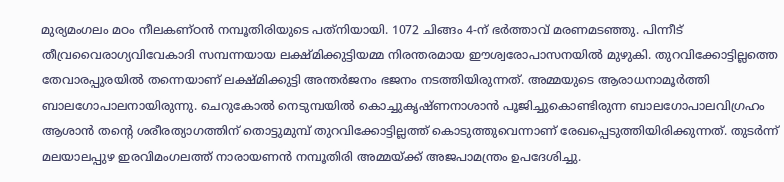മുര്യമംഗലം മഠം നീലകണ്ഠന്‍ നമ്പൂതിരിയുടെ പത്‌നിയായി. 1072 ചിങ്ങം 4-ന് ഭര്‍ത്താവ് മരണമടഞ്ഞു. പിന്നീട് തീവ്രവൈരാഗ്യവിവേകാദി സമ്പന്നയായ ലക്ഷ്മിക്കുട്ടിയമ്മ നിരന്തരമായ ഈശ്വരോപാസനയില്‍ മുഴുകി. തുറവിക്കോട്ടില്ലത്തെ തേവാരപ്പുരയില്‍ തന്നെയാണ് ലക്ഷ്മിക്കുട്ടി അന്തര്‍ജനം ഭജനം നടത്തിയിരുന്നത്. അമ്മയുടെ ആരാധനാമൂര്‍ത്തി ബാലഗോപാലനായിരുന്നു. ചെറുകോല്‍ നെടുമ്പയില്‍ കൊച്ചുകൃഷ്ണനാശാന്‍ പൂജിച്ചുകൊണ്ടിരുന്ന ബാലഗോപാലവിഗ്രഹം ആശാന്‍ തന്റെ ശരീരത്യാഗത്തിന് തൊട്ടുമുമ്പ് തുറവിക്കോട്ടില്ലത്ത് കൊടുത്തുവെന്നാണ് രേഖപ്പെടുത്തിയിരിക്കുന്നത്. തുടര്‍ന്ന് മലയാലപ്പുഴ ഇരവിമംഗലത്ത് നാരായണന്‍ നമ്പൂതിരി അമ്മയ്‌ക്ക് അജപാമന്ത്രം ഉപദേശിച്ചു.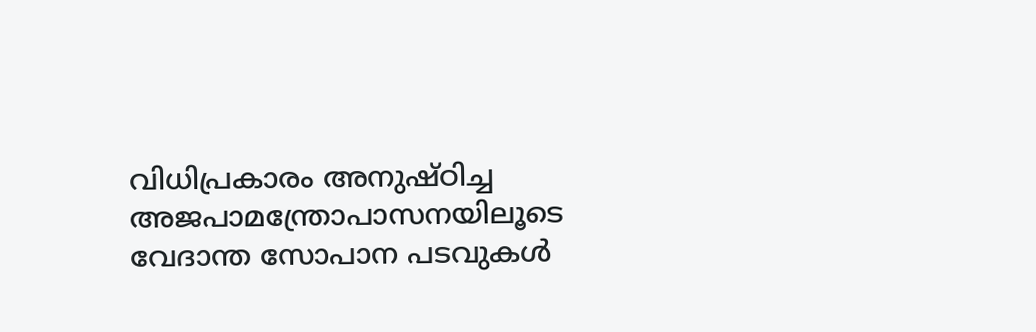വിധിപ്രകാരം അനുഷ്ഠിച്ച അജപാമന്ത്രോപാസനയിലൂടെ വേദാന്ത സോപാന പടവുകള്‍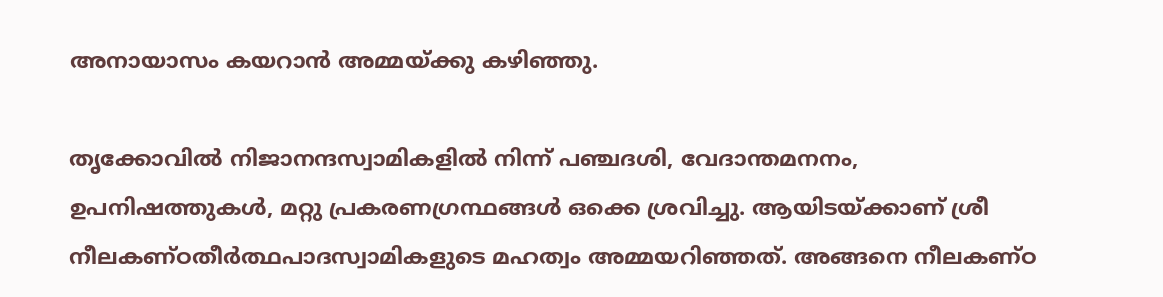അനായാസം കയറാന്‍ അമ്മയ്‌ക്കു കഴിഞ്ഞു.

തൃക്കോവില്‍ നിജാനന്ദസ്വാമികളില്‍ നിന്ന് പഞ്ചദശി, വേദാന്തമനനം, ഉപനിഷത്തുകള്‍, മറ്റു പ്രകരണഗ്രന്ഥങ്ങള്‍ ഒക്കെ ശ്രവിച്ചു. ആയിടയ്‌ക്കാണ് ശ്രീ നീലകണ്ഠതീര്‍ത്ഥപാദസ്വാമികളുടെ മഹത്വം അമ്മയറിഞ്ഞത്. അങ്ങനെ നീലകണ്ഠ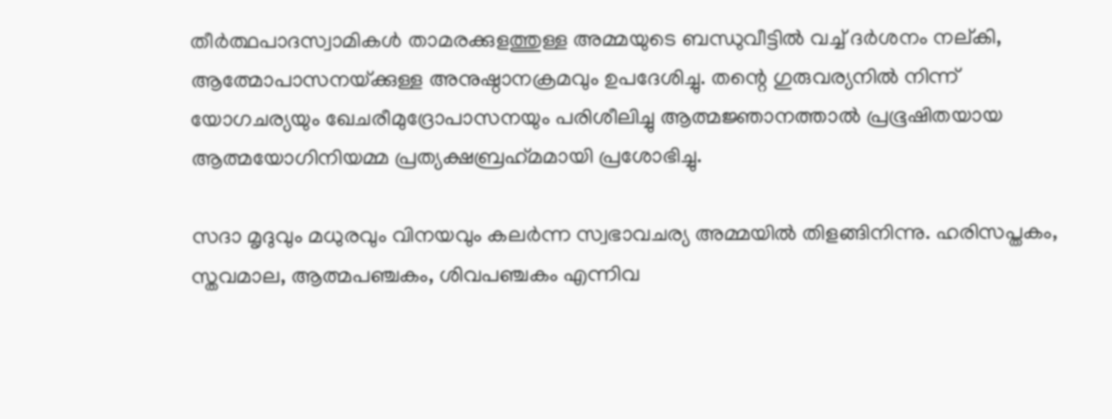തീര്‍ത്ഥപാദസ്വാമികള്‍ താമരക്കുളത്തുള്ള അമ്മയുടെ ബന്ധുവീട്ടില്‍ വച്ച് ദര്‍ശനം നല്കി, ആത്മോപാസനയ്‌ക്കുള്ള അനുഷ്ഠാനക്രമവും ഉപദേശിച്ചു. തന്റെ ഗുരുവര്യനില്‍ നിന്ന് യോഗചര്യയും ഖേചരീമുദ്രോപാസനയും പരിശീലിച്ചു ആത്മജ്ഞാനത്താല്‍ പ്രഭൂഷിതയായ ആത്മയോഗിനിയമ്മ പ്രത്യക്ഷബ്രഹ്‌മമായി പ്രശോഭിച്ചു.

സദാ മൃദുവും മധുരവും വിനയവും കലര്‍ന്ന സ്വഭാവചര്യ അമ്മയില്‍ തിളങ്ങിനിന്നു. ഹരിസപ്തകം, സ്തവമാല, ആത്മപഞ്ചകം, ശിവപഞ്ചകം എന്നിവ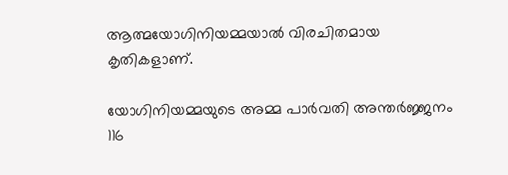ആത്മയോഗിനിയമ്മയാല്‍ വിരചിതമായ കൃതികളാണ്.

യോഗിനിയമ്മയുടെ അമ്മ പാര്‍വതി അന്തര്‍ജ്ജനം 116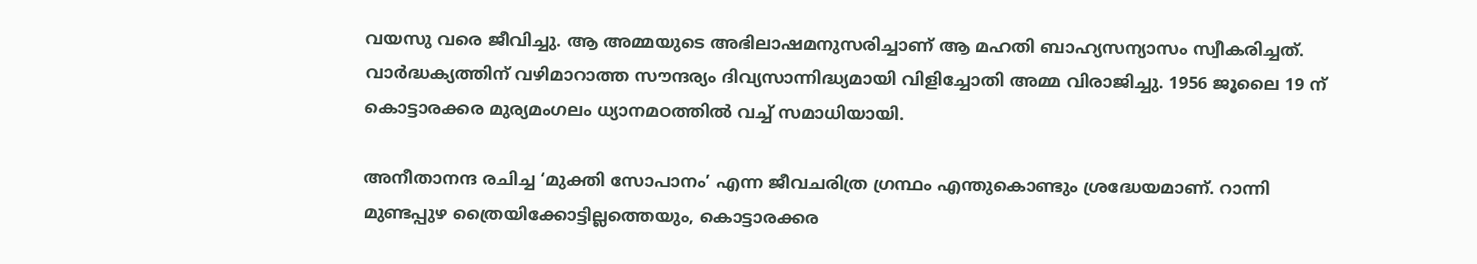വയസു വരെ ജീവിച്ചു. ആ അമ്മയുടെ അഭിലാഷമനുസരിച്ചാണ് ആ മഹതി ബാഹ്യസന്യാസം സ്വീകരിച്ചത്. വാര്‍ദ്ധക്യത്തിന് വഴിമാറാത്ത സൗന്ദര്യം ദിവ്യസാന്നിദ്ധ്യമായി വിളിച്ചോതി അമ്മ വിരാജിച്ചു. 1956 ജൂലൈ 19 ന് കൊട്ടാരക്കര മുര്യമംഗലം ധ്യാനമഠത്തില്‍ വച്ച് സമാധിയായി.

അനീതാനന്ദ രചിച്ച ‘മുക്തി സോപാനം’ എന്ന ജീവചരിത്ര ഗ്രന്ഥം എന്തുകൊണ്ടും ശ്രദ്ധേയമാണ്. റാന്നി മുണ്ടപ്പുഴ ത്രൈയിക്കോട്ടില്ലത്തെയും, കൊട്ടാരക്കര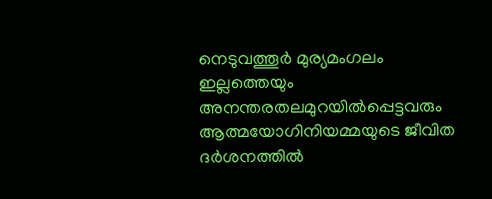നെടുവത്തൂര്‍ മുര്യമംഗലം ഇല്ലത്തെയും അനന്തരതലമുറയില്‍പ്പെട്ടവരും ആത്മയോഗിനിയമ്മയുടെ ജീവിത ദര്‍ശനത്തില്‍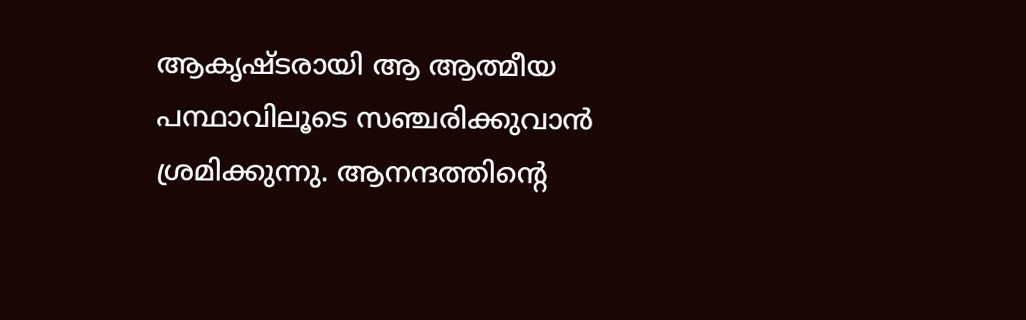ആകൃഷ്ടരായി ആ ആത്മീയ പന്ഥാവിലൂടെ സഞ്ചരിക്കുവാന്‍ ശ്രമിക്കുന്നു. ആനന്ദത്തിന്റെ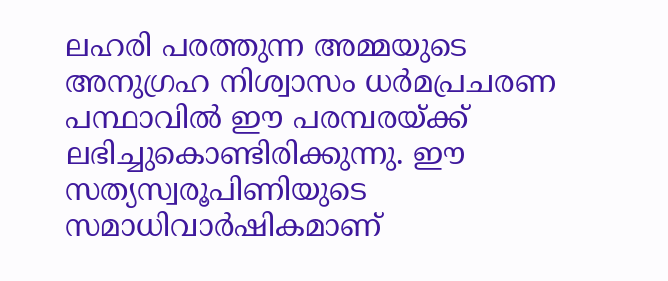ലഹരി പരത്തുന്ന അമ്മയുടെ അനുഗ്രഹ നിശ്വാസം ധര്‍മപ്രചരണ പന്ഥാവില്‍ ഈ പരമ്പരയ്‌ക്ക് ലഭിച്ചുകൊണ്ടിരിക്കുന്നു. ഈ സത്യസ്വരൂപിണിയുടെ സമാധിവാര്‍ഷികമാണ്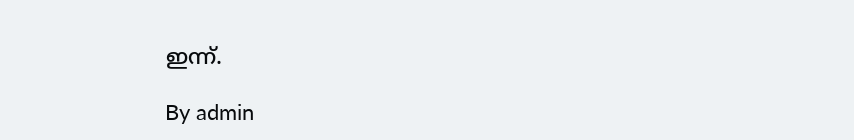ഇന്ന്.

By admin